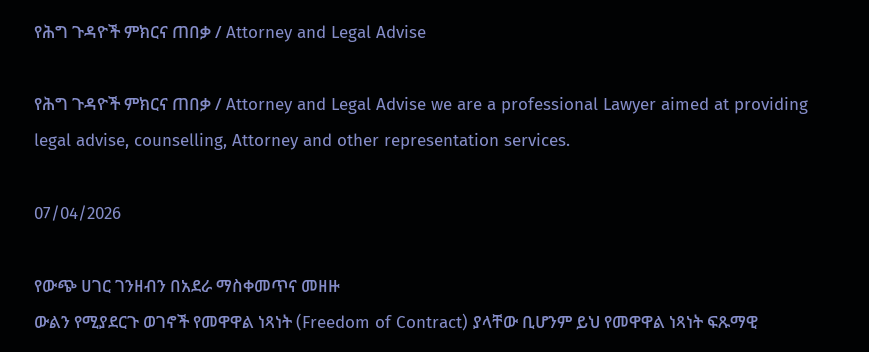የሕግ ጉዳዮች ምክርና ጠበቃ / Attorney and Legal Advise

የሕግ ጉዳዮች ምክርና ጠበቃ / Attorney and Legal Advise we are a professional Lawyer aimed at providing legal advise, counselling, Attorney and other representation services.

07/04/2026

የውጭ ሀገር ገንዘብን በአደራ ማስቀመጥና መዘዙ
ውልን የሚያደርጉ ወገኖች የመዋዋል ነጻነት (Freedom of Contract) ያላቸው ቢሆንም ይህ የመዋዋል ነጻነት ፍጹማዊ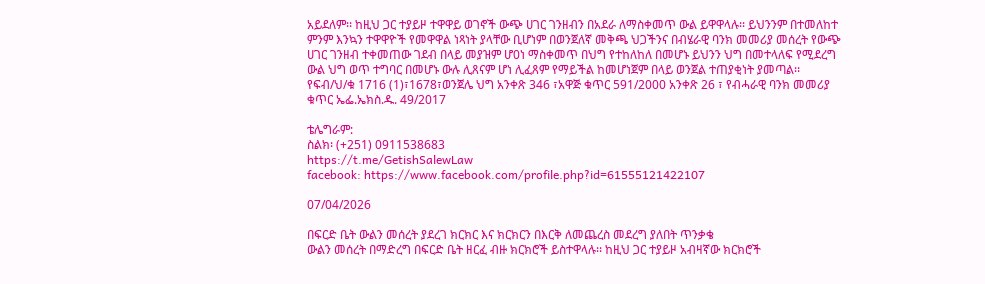አይደለም፡፡ ከዚህ ጋር ተያይዞ ተዋዋይ ወገኖች ውጭ ሀገር ገንዘብን በአደራ ለማስቀመጥ ውል ይዋዋላሉ፡፡ ይህንንም በተመለከተ ምንም እንኳን ተዋዋዮች የመዋዋል ነጻነት ያላቸው ቢሆነም በወንጀለኛ መቅጫ ህጋችንና በብሄራዊ ባንክ መመሪያ መሰረት የውጭ ሀገር ገንዘብ ተቀመጠው ገደብ በላይ መያዝም ሆ0ነ ማስቀመጥ በህግ የተከለከለ በመሆኑ ይህንን ህግ በመተላለፍ የሚደረግ ውል ህግ ወጥ ተግባር በመሆኑ ውሉ ሊጸናም ሆነ ሊፈጸም የማይችል ከመሆነጀም በላይ ወንጀል ተጠያቂነት ያመጣል፡፡
የፍብ/ህ/ቁ 1716 (1)፣1678፣ወንጀሌ ህግ አንቀጽ 346 ፣አዋጅ ቁጥር 591/2000 አንቀጽ 26 ፣ የብሓራዊ ባንክ መመሪያ ቁጥር ኤፌ.ኤክስ.ዱ. 49/2017

ቴሌግራም:
ስልክ፡ (+251) 0911538683
https://t.me/GetishSalewLaw
facebook: https://www.facebook.com/profile.php?id=61555121422107

07/04/2026

በፍርድ ቤት ውልን መሰረት ያደረገ ክርክር እና ክርክርን በእርቅ ለመጨረስ መደረግ ያለበት ጥንቃቄ
ውልን መሰረት በማድረግ በፍርድ ቤት ዘርፈ ብዙ ክርክሮች ይስተዋላሉ፡፡ ከዚህ ጋር ተያይዞ አብዛኛው ክርክሮች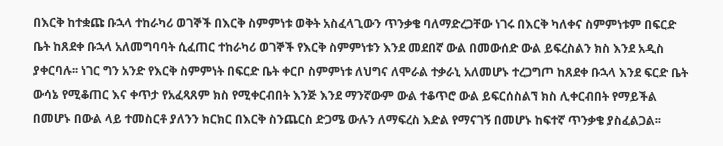በእርቅ ከተቋጩ ቡኋላ ተከራካሪ ወገኞች በእርቅ ስምምነቱ ወቅት አስፈላጊውን ጥንቃቄ ባለማድረጋቸው ነገሩ በእርቅ ካለቀና ስምምነቱም በፍርድ ቤት ከጸደቀ ቡኋላ አለመግባባት ሲፈጠር ተከራካሪ ወገኞች የእርቅ ስምምነቱን እንደ መደበኛ ውል በመውሰድ ውል ይፍረስልን ክስ እንደ አዲስ ያቀርባሉ፡፡ ነገር ግን አንድ የእርቅ ስምምነት በፍርድ ቤት ቀርቦ ስምምነቱ ለህግና ለሞራል ተቃራኒ አለመሆኑ ተረጋግጦ ከጸደቀ ቡኋላ እንደ ፍርድ ቤት ውሳኔ የሚቆጠር እና ቀጥታ የአፈጻጸም ክስ የሚቀርብበት እንጅ እንደ ማንኛውም ውል ተቆጥሮ ውል ይፍርሰስልኘ ክስ ሊቀርብበት የማይችል በመሆኑ በውል ላይ ተመስርቶ ያለንን ክርክር በእርቅ ስንጨርስ ድጋሜ ውሉን ለማፍረስ እድል የማናገኝ በመሆኑ ከፍተኛ ጥንቃቄ ያስፈልጋል፡፡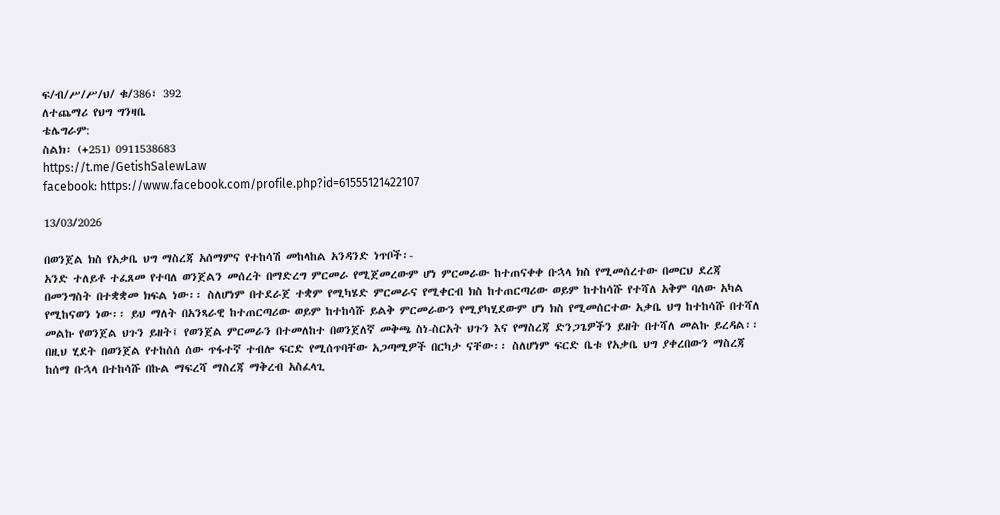ፍ/ብ/ሥ/ሥ/ህ/ ቁ/386፣ 392
ለተጨማሪ የህግ ግንዛቤ
ቴሌግራም:
ስልክ፡ (+251) 0911538683
https://t.me/GetishSalewLaw
facebook: https://www.facebook.com/profile.php?id=61555121422107

13/03/2026

በወንጀል ክስ የአቃቤ ህግ ማስረጃ አሰማምና የተከሳሽ መከላከል አንዳንድ ነጥቦች፡-
አንድ ተለይቶ ተፈጸመ የተባለ ወንጀልን መሰረት በማድረግ ምርመራ የሚጀመረውም ሆነ ምርመራው ከተጠናቀቀ ቡኋላ ክስ የሚመሰረተው በመርህ ደረጃ በመንግስት በተቋቋመ ክፍል ነው፡፡ ስለሆነም በተደራጀ ተቋም የሚካሄድ ምርመራና የሚቀርብ ክስ ከተጠርጣሪው ወይም ከተከሳሹ የተሻለ አቅም ባለው አካል የሚከናወን ነው፡፡ ይህ ማለት በአንጻራዊ ከተጠርጣሪው ወይም ከተከሳሹ ይልቅ ምርመራውን የሚያካሂደውም ሆነ ክስ የሚመሰርተው አቃቤ ህግ ከተከሳሹ በተሻለ መልኩ የወንጀል ህጉን ይዘት፤ የወንጀል ምርመራን በተመለከተ በወንጀለኛ መቅጫ ስነ-ስርአት ህጉን እና የማስረጃ ድንጋጌዎችን ይዘት በተሻለ መልኩ ይረዳል፡፡ በዚህ ሂደት በወንጀል የተከሰሰ ሰው ጥፋተኛ ተብሎ ፍርድ የሚሰጥባቸው አጋጣሚዎች በርካታ ናቸው፡፡ ስለሆነም ፍርድ ቤቱ የአቃቤ ህግ ያቀረበውን ማስረጃ ከሰማ ቡኋላ በተከሳሹ በኩል ማፍረሻ ማስረጃ ማቅረብ አስፈላጊ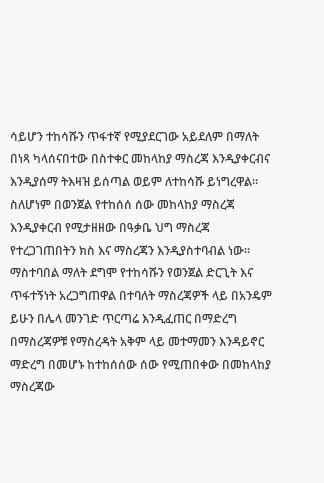ሳይሆን ተከሳሹን ጥፋተኛ የሚያደርገው አይደለም በማለት በነጻ ካላሰናበተው በስተቀር መከላከያ ማስረጃ እንዲያቀርብና እንዲያሰማ ትእዛዝ ይሰጣል ወይም ለተከሳሹ ይነግረዋል፡፡ ስለሆነም በወንጀል የተከሰሰ ሰው መከላከያ ማስረጃ እንዲያቀርብ የሚታዘዘው በዓቃቤ ህግ ማስረጃ የተረጋገጠበትን ክስ እና ማስረጃን እንዲያስተባብል ነው፡፡
ማስተባበል ማለት ደግሞ የተከሳሹን የወንጀል ድርጊት እና ጥፋተኝነት አረጋግጠዋል በተባለት ማስረጃዎች ላይ በአንዴም ይሁን በሌላ መንገድ ጥርጣሬ እንዲፈጠር በማድረግ በማስረጃዎቹ የማስረዳት አቅም ላይ መተማመን እንዳይኖር ማድረግ በመሆኑ ከተከሰሰው ሰው የሚጠበቀው በመከላከያ ማስረጃው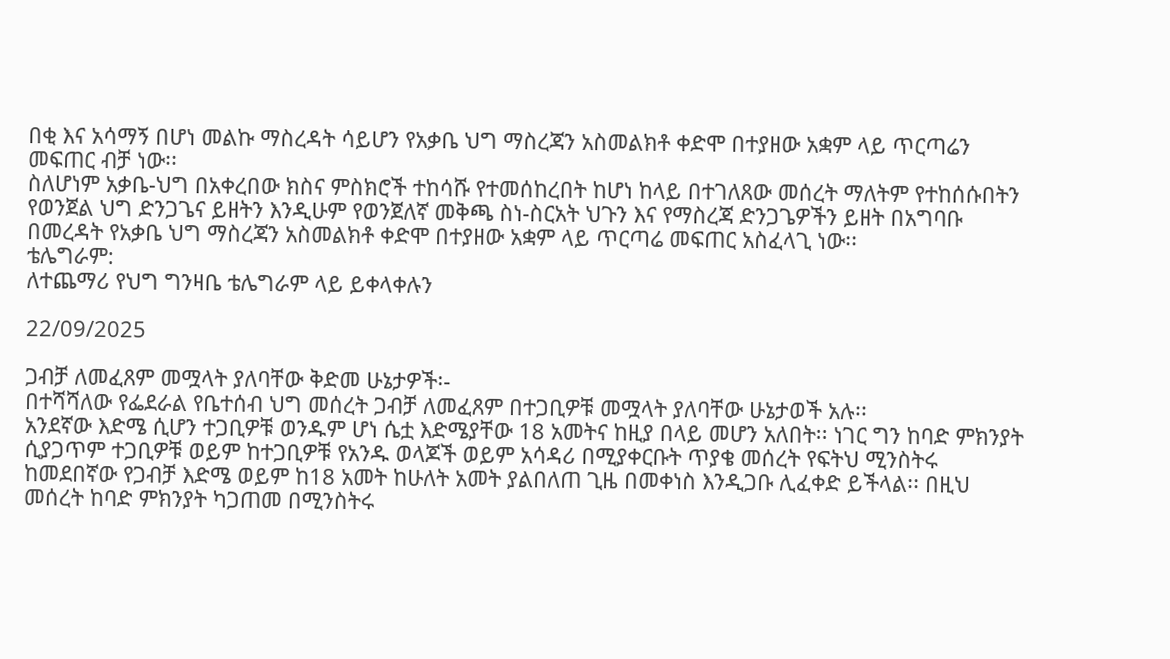በቂ እና አሳማኝ በሆነ መልኩ ማስረዳት ሳይሆን የአቃቤ ህግ ማስረጃን አስመልክቶ ቀድሞ በተያዘው አቋም ላይ ጥርጣሬን መፍጠር ብቻ ነው፡፡
ስለሆነም አቃቤ-ህግ በአቀረበው ክስና ምስክሮች ተከሳሹ የተመሰከረበት ከሆነ ከላይ በተገለጸው መሰረት ማለትም የተከሰሱበትን የወንጀል ህግ ድንጋጌና ይዘትን እንዲሁም የወንጀለኛ መቅጫ ስነ-ስርአት ህጉን እና የማስረጃ ድንጋጌዎችን ይዘት በአግባቡ በመረዳት የአቃቤ ህግ ማስረጃን አስመልክቶ ቀድሞ በተያዘው አቋም ላይ ጥርጣሬ መፍጠር አስፈላጊ ነው፡፡
ቴሌግራም:
ለተጨማሪ የህግ ግንዛቤ ቴሌግራም ላይ ይቀላቀሉን

22/09/2025

ጋብቻ ለመፈጸም መሟላት ያለባቸው ቅድመ ሁኔታዎች፡-
በተሻሻለው የፌደራል የቤተሰብ ህግ መሰረት ጋብቻ ለመፈጸም በተጋቢዎቹ መሟላት ያለባቸው ሁኔታወች አሉ፡፡
አንደኛው እድሜ ሲሆን ተጋቢዎቹ ወንዱም ሆነ ሴቷ እድሜያቸው 18 አመትና ከዚያ በላይ መሆን አለበት፡፡ ነገር ግን ከባድ ምክንያት ሲያጋጥም ተጋቢዎቹ ወይም ከተጋቢዎቹ የአንዱ ወላጆች ወይም አሳዳሪ በሚያቀርቡት ጥያቄ መሰረት የፍትህ ሚንስትሩ ከመደበኛው የጋብቻ እድሜ ወይም ከ18 አመት ከሁለት አመት ያልበለጠ ጊዜ በመቀነስ እንዲጋቡ ሊፈቀድ ይችላል፡፡ በዚህ መሰረት ከባድ ምክንያት ካጋጠመ በሚንስትሩ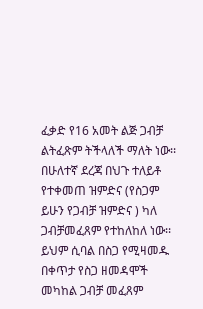ፈቃድ የ16 አመት ልጅ ጋብቻ ልትፈጽም ትችላለች ማለት ነው፡፡
በሁለተኛ ደረጃ በህጉ ተለይቶ የተቀመጠ ዝምድና (የስጋም ይሁን የጋብቻ ዝምድና ) ካለ ጋብቻመፈጸም የተከለከለ ነው፡፡ ይህም ሲባል በስጋ የሚዛመዱ በቀጥታ የስጋ ዘመዳሞች መካከል ጋብቻ መፈጸም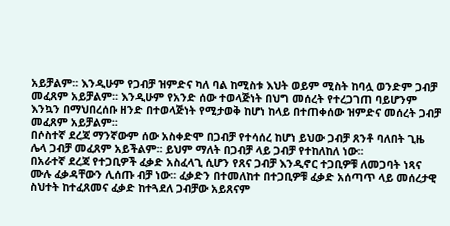አይቻልም፡፡ እንዲሁም የጋብቻ ዝምድና ካለ ባል ከሚስቱ እህት ወይም ሚስት ከባሏ ወንድም ጋብቻ መፈጸም አይቻልም፡፡ እንዲሁም የአንድ ሰው ተወላጅነት በህግ መሰረት የተረጋገጠ ባይሆንም እንኳን በማህበረሰቡ ዘንድ በተወላጅነት የሚታወቅ ከሆነ ከላይ በተጠቀሰው ዝምድና መሰረት ጋብቻ መፈጸም አይቻልም፡፡
በሶስተኛ ደረጃ ማንኛውም ሰው አስቀድሞ በጋብቻ የተሳሰረ ከሆነ ይህው ጋብቻ ጸንቶ ባለበት ጊዜ ሌላ ጋብቻ መፈጸም አይችልም፡፡ ይህም ማለት በጋብቻ ላይ ጋብቻ የተከለከለ ነው፡፡
በአራተኛ ደረጃ የተጋቢዎች ፈቃድ አስፈላጊ ሲሆን የጸና ጋብቻ እንዲኖር ተጋቢዎቹ ለመጋባት ነጻና ሙሉ ፈቃዳቸውን ሊሰጡ ብቻ ነው፡፡ ፈቃድን በተመለከተ በተጋቢዎቹ ፈቃድ አሰጣጥ ላይ መሰረታዊ ስህተት ከተፈጸመና ፈቃድ ከተጓደለ ጋብቻው አይጸናም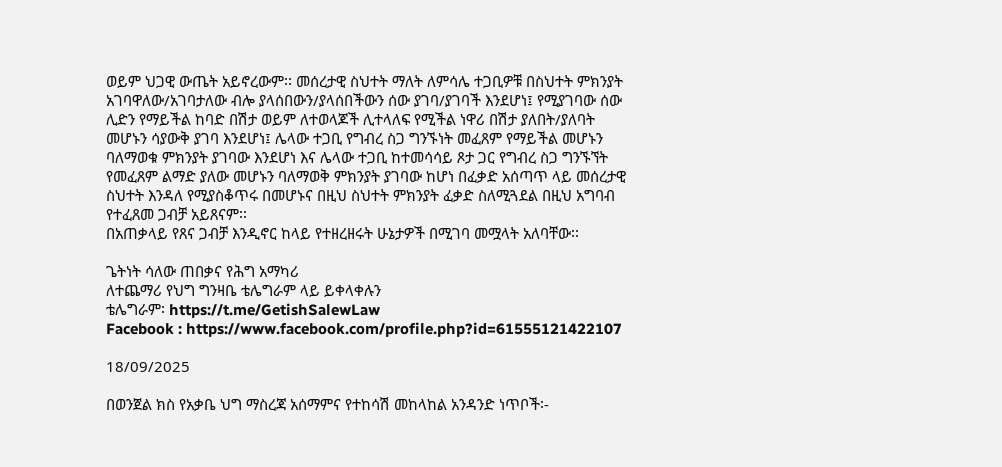ወይም ህጋዊ ውጤት አይኖረውም፡፡ መሰረታዊ ስህተት ማለት ለምሳሌ ተጋቢዎቹ በስህተት ምክንያት አገባዋለው/አገባታለው ብሎ ያላሰበውን/ያላሰበችውን ሰው ያገባ/ያገባች እንደሆነ፤ የሚያገባው ሰው ሊድን የማይችል ከባድ በሽታ ወይም ለተወላጆች ሊተላለፍ የሚችል ነዋሪ በሽታ ያለበት/ያለባት መሆኑን ሳያውቅ ያገባ እንደሆነ፤ ሌላው ተጋቢ የግብረ ስጋ ግንኙነት መፈጸም የማይችል መሆኑን ባለማወቁ ምክንያት ያገባው እንደሆነ እና ሌላው ተጋቢ ከተመሳሳይ ጾታ ጋር የግብረ ስጋ ግንኙኘት የመፈጸም ልማድ ያለው መሆኑን ባለማወቅ ምክንያት ያገባው ከሆነ በፈቃድ አሰጣጥ ላይ መሰረታዊ ስህተት እንዳለ የሚያስቆጥሩ በመሆኑና በዚህ ስህተት ምክንያት ፈቃድ ስለሚጓደል በዚህ አግባብ የተፈጸመ ጋብቻ አይጸናም፡፡
በአጠቃላይ የጸና ጋብቻ እንዲኖር ከላይ የተዘረዘሩት ሁኔታዎች በሚገባ መሟላት አለባቸው፡፡

ጌትነት ሳለው ጠበቃና የሕግ አማካሪ
ለተጨማሪ የህግ ግንዛቤ ቴሌግራም ላይ ይቀላቀሉን
ቴሌግራም፡ https://t.me/GetishSalewLaw
Facebook : https://www.facebook.com/profile.php?id=61555121422107

18/09/2025

በወንጀል ክስ የአቃቤ ህግ ማስረጃ አሰማምና የተከሳሽ መከላከል አንዳንድ ነጥቦች፡-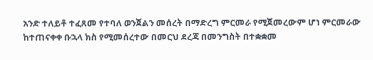አንድ ተለይቶ ተፈጸመ የተባለ ወንጀልን መሰረት በማድረግ ምርመራ የሚጀመረውም ሆነ ምርመራው ከተጠናቀቀ ቡኋላ ክስ የሚመሰረተው በመርህ ደረጃ በመንግስት በተቋቋመ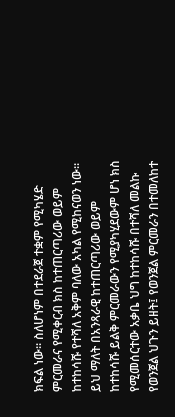ክፍል ነው፡፡ ስለሆነም በተደራጀ ተቋም የሚካሄድ ምርመራና የሚቀርብ ክስ ከተጠርጣሪው ወይም ከተከሳሹ የተሻለ አቅም ባለው አካል የሚከናወን ነው፡፡ ይህ ማለት በአንጻራዊ ከተጠርጣሪው ወይም ከተከሳሹ ይልቅ ምርመራውን የሚያካሂደውም ሆነ ክስ የሚመሰርተው አቃቤ ህግ ከተከሳሹ በተሻለ መልኩ የወንጀል ህጉን ይዘት፤ የወንጀል ምርመራን በተመለከተ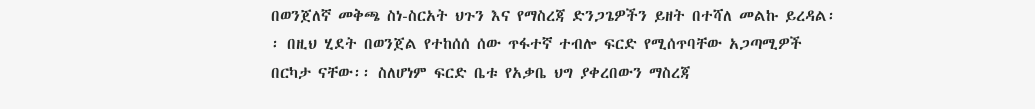በወንጀለኛ መቅጫ ስነ-ስርአት ህጉን እና የማስረጃ ድንጋጌዎችን ይዘት በተሻለ መልኩ ይረዳል፡፡ በዚህ ሂደት በወንጀል የተከሰሰ ሰው ጥፋተኛ ተብሎ ፍርድ የሚሰጥባቸው አጋጣሚዎች በርካታ ናቸው፡፡ ስለሆነም ፍርድ ቤቱ የአቃቤ ህግ ያቀረበውን ማስረጃ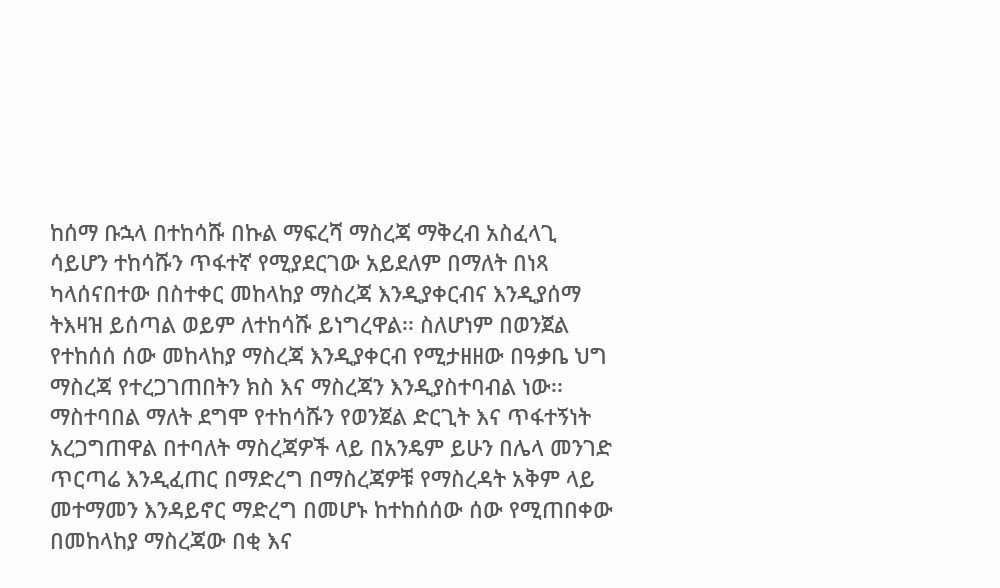ከሰማ ቡኋላ በተከሳሹ በኩል ማፍረሻ ማስረጃ ማቅረብ አስፈላጊ ሳይሆን ተከሳሹን ጥፋተኛ የሚያደርገው አይደለም በማለት በነጻ ካላሰናበተው በስተቀር መከላከያ ማስረጃ እንዲያቀርብና እንዲያሰማ ትእዛዝ ይሰጣል ወይም ለተከሳሹ ይነግረዋል፡፡ ስለሆነም በወንጀል የተከሰሰ ሰው መከላከያ ማስረጃ እንዲያቀርብ የሚታዘዘው በዓቃቤ ህግ ማስረጃ የተረጋገጠበትን ክስ እና ማስረጃን እንዲያስተባብል ነው፡፡
ማስተባበል ማለት ደግሞ የተከሳሹን የወንጀል ድርጊት እና ጥፋተኝነት አረጋግጠዋል በተባለት ማስረጃዎች ላይ በአንዴም ይሁን በሌላ መንገድ ጥርጣሬ እንዲፈጠር በማድረግ በማስረጃዎቹ የማስረዳት አቅም ላይ መተማመን እንዳይኖር ማድረግ በመሆኑ ከተከሰሰው ሰው የሚጠበቀው በመከላከያ ማስረጃው በቂ እና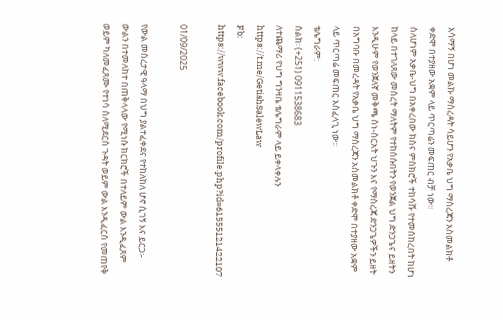አሳማኝ በሆነ መልኩ ማስረዳት ሳይሆን የአቃቤ ህግ ማስረጃን አስመልክቶ ቀድሞ በተያዘው አቋም ላይ ጥርጣሬን መፍጠር ብቻ ነው፡፡
ስለሆነም አቃቤ-ህግ በአቀረበው ክስና ምስክሮች ተከሳሹ የተመሰከረበት ከሆነ ከላይ በተገለጸው መሰረት ማለትም የተከሰሱበትን የወንጀል ህግ ድንጋጌና ይዘትን እንዲሁም የወንጀለኛ መቅጫ ስነ-ስርአት ህጉን እና የማስረጃ ድንጋጌዎችን ይዘት በአግባቡ በመረዳት የአቃቤ ህግ ማስረጃን አስመልክቶ ቀድሞ በተያዘው አቋም ላይ ጥርጣሬ መፍጠር አስፈላጊ ነው፡፡
ቴሌግራም:
ስልክ፡ (+251) 0911538683
ለተጨማሪ የህግ ግንዛቤ ቴሌግራም ላይ ይቀላቀሉን
https://t.me/GetishSalewLaw
Fb: https://www.facebook.com/profile.php?id=61555121422107

01/09/2025

የውል መሰረታዊ ዓላማ በህግ ያልተፈቀደና የተከለከለ ሆኖ ሲገኝ እና ይርጋ፡-
ውልን በተመለከተ በጠቅላላው የሚነሱ ክርክሮች በተለይም ውል እንዲፈጸም ወይም ካለመፈጸሙ የተነሳ ስለሚደርስ ጉዳት ወይም ውል እንዲፈርስ የመጠየቅ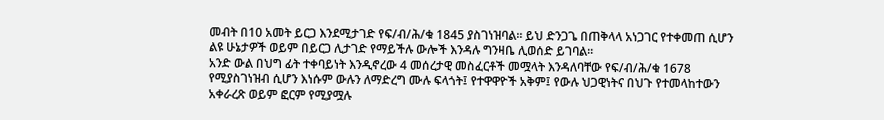መብት በ10 አመት ይርጋ እንደሚታገድ የፍ/ብ/ሕ/ቁ 1845 ያስገነዝባል፡፡ ይህ ድንጋጌ በጠቅላላ አነጋገር የተቀመጠ ሲሆን ልዩ ሁኔታዎች ወይም በይርጋ ሊታገድ የማይችሉ ውሎች እንዳሉ ግንዛቤ ሊወሰድ ይገባል፡፡
አንድ ውል በህግ ፊት ተቀባይነት እንዲኖረው 4 መሰረታዊ መስፈርቶች መሟላት እንዳለባቸው የፍ/ብ/ሕ/ቁ 1678 የሚያስገነዝብ ሲሆን እነሱም ውሉን ለማድረግ ሙሉ ፍላጎት፤ የተዋዋዮች አቅም፤ የውሉ ህጋዊነትና በህጉ የተመላከተውን አቀራረጽ ወይም ፎርም የሚያሟሉ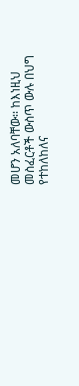መሆን አለባቸው፡፡ ከእነዚህ መስፈርቶች ውስጥ ውሉ በህግ የተከለከለና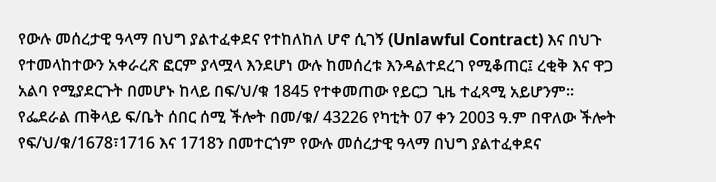የውሉ መሰረታዊ ዓላማ በህግ ያልተፈቀደና የተከለከለ ሆኖ ሲገኝ (Unlawful Contract) እና በህጉ የተመላከተውን አቀራረጽ ፎርም ያላሟላ እንደሆነ ውሉ ከመሰረቱ እንዳልተደረገ የሚቆጠር፤ ረቂቅ እና ዋጋ አልባ የሚያደርጉት በመሆኑ ከላይ በፍ/ህ/ቁ 1845 የተቀመጠው የይርጋ ጊዜ ተፈጻሚ አይሆንም፡፡ የፌደራል ጠቅላይ ፍ/ቤት ሰበር ሰሚ ችሎት በመ/ቁ/ 43226 የካቲት 07 ቀን 2003 ዓ.ም በዋለው ችሎት የፍ/ህ/ቁ/1678፣1716 እና 1718ን በመተርጎም የውሉ መሰረታዊ ዓላማ በህግ ያልተፈቀደና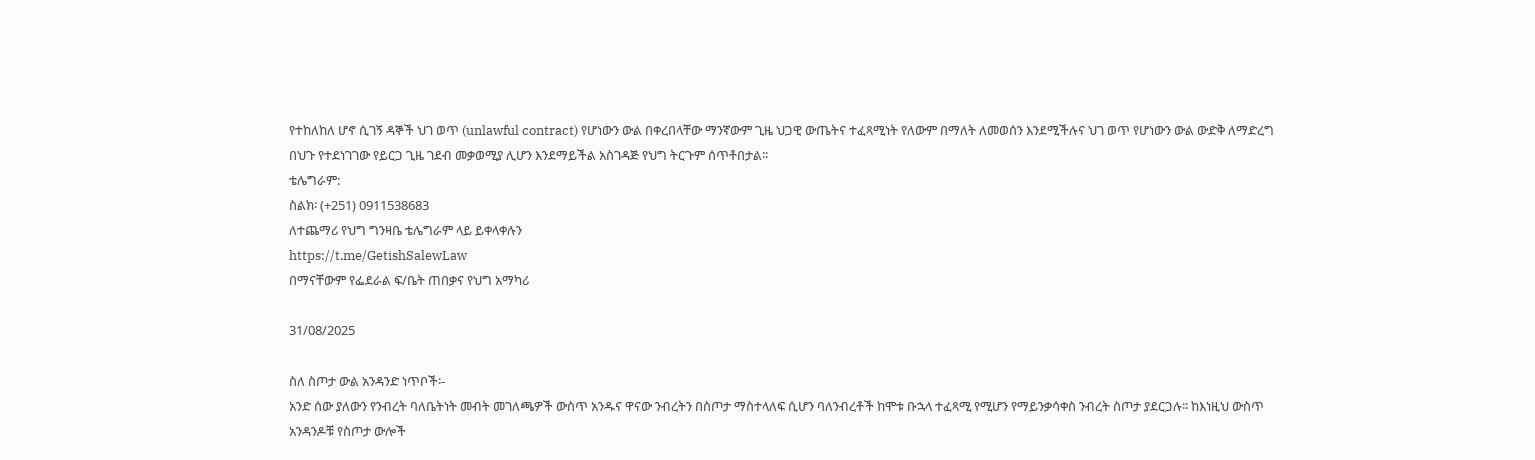የተከለከለ ሆኖ ሲገኝ ዳኞች ህገ ወጥ (unlawful contract) የሆነውን ውል በቀረበላቸው ማንኛውም ጊዜ ህጋዊ ውጤትና ተፈጻሚነት የለውም በማለት ለመወሰን እንደሚችሉና ህገ ወጥ የሆነውን ውል ውድቅ ለማድረግ በህጉ የተደነገገው የይርጋ ጊዜ ገደብ መቃወሚያ ሊሆን እንደማይችል አስገዳጅ የህግ ትርጉም ሰጥቶበታል፡፡
ቴሌግራም:
ስልክ፡ (+251) 0911538683
ለተጨማሪ የህግ ግንዛቤ ቴሌግራም ላይ ይቀላቀሉን
https://t.me/GetishSalewLaw
በማናቸውም የፌደራል ፍ/ቤት ጠበቃና የህግ አማካሪ

31/08/2025

ስለ ስጦታ ውል አንዳንድ ነጥቦች፡-
አንድ ሰው ያለውን የንብረት ባለቤትነት መብት መገለጫዎች ውስጥ አንዱና ዋናው ንብረትን በስጦታ ማስተላለፍ ሲሆን ባለንብረቶች ከሞቱ ቡኋላ ተፈጻሚ የሚሆን የማይንቃሳቀስ ንብረት ስጦታ ያደርጋሉ፡፡ ከእነዚህ ውስጥ አንዳንዶቹ የስጦታ ውሎች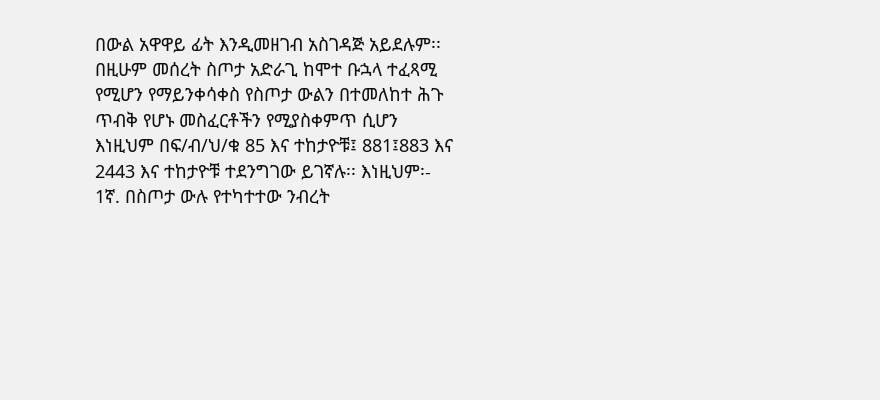በውል አዋዋይ ፊት እንዲመዘገብ አስገዳጅ አይደሉም፡፡ በዚሁም መሰረት ስጦታ አድራጊ ከሞተ ቡኋላ ተፈጻሚ የሚሆን የማይንቀሳቀስ የስጦታ ውልን በተመለከተ ሕጉ ጥብቅ የሆኑ መስፈርቶችን የሚያስቀምጥ ሲሆን እነዚህም በፍ/ብ/ህ/ቁ 85 እና ተከታዮቹ፤ 881፤883 እና 2443 እና ተከታዮቹ ተደንግገው ይገኛሉ፡፡ እነዚህም፡-
1ኛ. በስጦታ ውሉ የተካተተው ንብረት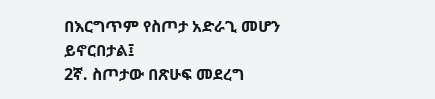በእርግጥም የስጦታ አድራጊ መሆን ይኖርበታል፤
2ኛ. ስጦታው በጽሁፍ መደረግ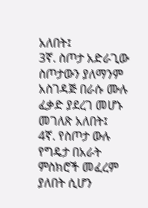አለበት፤
3ኛ. ስጦታ አድራጊው ስጦታውን ያለማንም አስገዳጅ በራሱ ሙሉ ፈቃድ ያደረገ መሆኑ መገለጽ አለበት፤
4ኛ. የስጦታ ውሉ የግዴታ በአራት ምስክሮች መፈረም ያለበት ሲሆን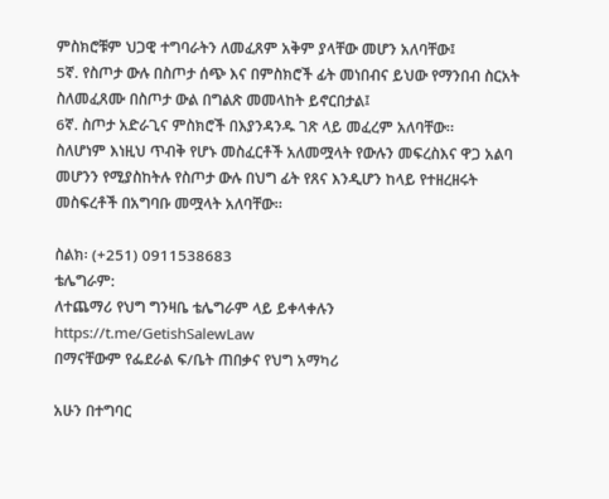ምስክሮቹም ህጋዊ ተግባራትን ለመፈጸም አቅም ያላቸው መሆን አለባቸው፤
5ኛ. የስጦታ ውሉ በስጦታ ሰጭ እና በምስክሮች ፊት መነበብና ይህው የማንበብ ስርአት ስለመፈጸሙ በስጦታ ውል በግልጽ መመላከት ይኖርበታል፤
6ኛ. ስጦታ አድራጊና ምስክሮች በእያንዳንዱ ገጽ ላይ መፈረም አለባቸው፡፡
ስለሆነም እነዚህ ጥብቅ የሆኑ መስፈርቶች አለመሟላት የውሉን መፍረስእና ዋጋ አልባ መሆንን የሚያስከትሉ የስጦታ ውሉ በህግ ፊት የጸና እንዲሆን ከላይ የተዘረዘሩት መስፍረቶች በአግባቡ መሟላት አለባቸው፡፡

ስልክ፡ (+251) 0911538683
ቴሌግራም:
ለተጨማሪ የህግ ግንዛቤ ቴሌግራም ላይ ይቀላቀሉን
https://t.me/GetishSalewLaw
በማናቸውም የፌደራል ፍ/ቤት ጠበቃና የህግ አማካሪ

አሁን በተግባር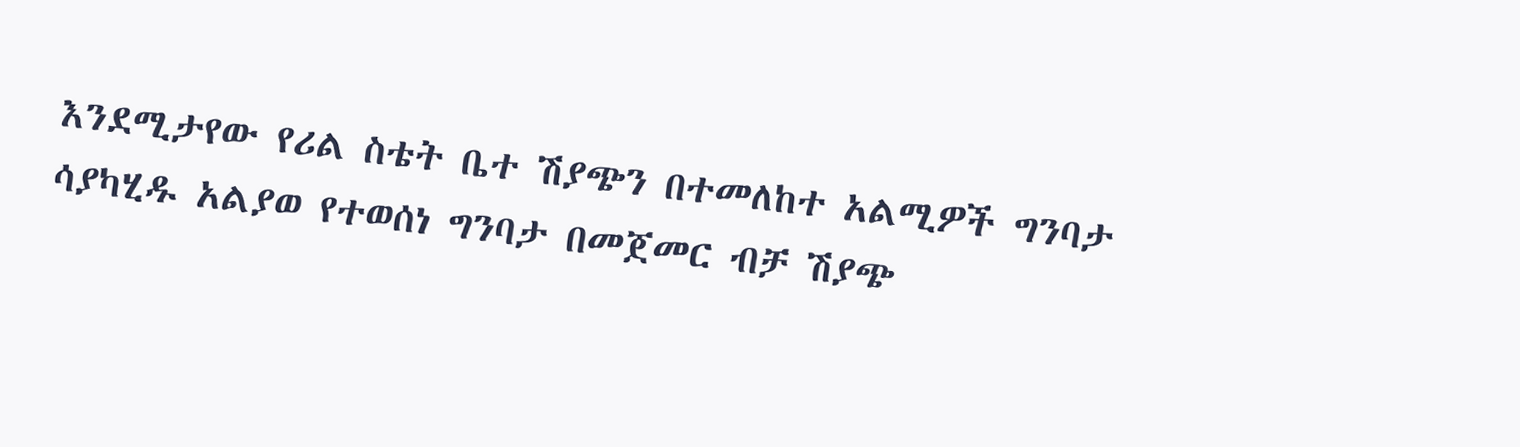እንደሚታየው የሪል ስቴት ቤተ ሽያጭን በተመለከተ አልሚዎች ግንባታ ሳያካሂዱ አልያወ የተወሰነ ግንባታ በመጀመር ብቻ ሽያጭ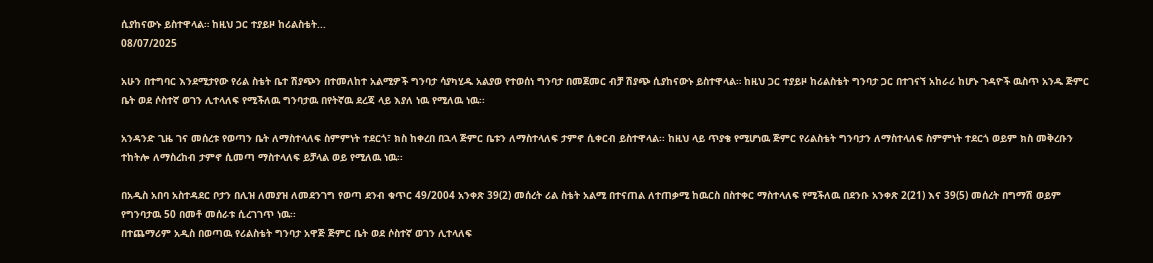ሲያከናውኑ ይስተዋላል። ከዚህ ጋር ተያይዞ ከሪልስቴት...
08/07/2025

አሁን በተግባር እንደሚታየው የሪል ስቴት ቤተ ሽያጭን በተመለከተ አልሚዎች ግንባታ ሳያካሂዱ አልያወ የተወሰነ ግንባታ በመጀመር ብቻ ሽያጭ ሲያከናውኑ ይስተዋላል። ከዚህ ጋር ተያይዞ ከሪልስቴት ግንባታ ጋር በተገናኘ አከራሪ ከሆኑ ጉዳዮች ዉስጥ አንዱ ጅምር ቤት ወደ ሶስተኛ ወገን ሊተላለፍ የሚችለዉ ግንባታዉ በየትኛዉ ደረጃ ላይ እያለ ነዉ የሚለዉ ነዉ፡፡

አንዳንድ ጊዜ ገና መሰረቱ የወጣን ቤት ለማስተላለፍ ስምምነት ተደርጎ፣ ክስ ከቀረበ በኋላ ጅምር ቤቱን ለማስተላለፍ ታምኖ ሲቀርብ ይስተዋላል፡፡ ከዚህ ላይ ጥያቄ የሚሆነዉ ጅምር የሪልስቴት ግንባታን ለማስተላለፍ ስምምነት ተደርጎ ወይም ክስ መቅረቡን ተከትሎ ለማስረከብ ታምኖ ሲመጣ ማስተላለፍ ይቻላል ወይ የሚለዉ ነዉ፡፡

በአዲስ አበባ አስተዳደር ቦታን በሊዝ ለመያዝ ለመደንገግ የወጣ ደንብ ቁጥር 49/2004 አንቀጽ 39(2) መሰረት ሪል ስቴት አልሚ በተናጠል ለተጠቃሚ ከዉርስ በስተቀር ማስተላለፍ የሚችለዉ በደንቡ አንቀጽ 2(21) እና 39(5) መሰረት በግማሽ ወይም የግንባታዉ 50 በመቶ መሰራቱ ሲረገገጥ ነዉ፡፡
በተጨማሪም አዲስ በወጣዉ የሪልስቴት ግንባታ አዋጅ ጅምር ቤት ወደ ሶስተኛ ወገን ሊተላለፍ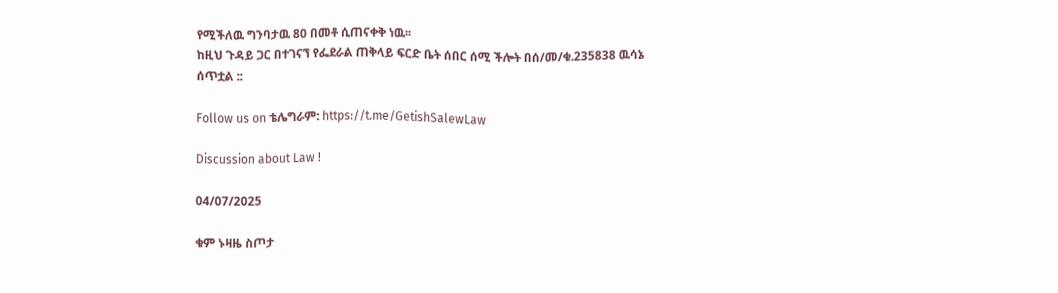የሚችለዉ ግንባታዉ 80 በመቶ ሲጠናቀቅ ነዉ፡፡
ከዚህ ጉዳይ ጋር በተገናኘ የፌደራል ጠቅላይ ፍርድ ቤት ሰበር ሰሚ ችሎት በሰ/መ/ቁ.235838 ዉሳኔ ሰጥቷል ::

Follow us on ቴሌግራም: https://t.me/GetishSalewLaw

Discussion about Law !

04/07/2025

ቁም ኑዛዜ ስጦታ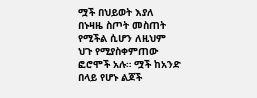ሟች በህይወት እያለ በኑዛዜ ስጦት መስጠት የሚችል ሲሆን ለዚህም ህጉ የሚያስቀምጠው ፎሮሞች አሉ። ሟች ከአንድ በላይ የሆኑ ልጆች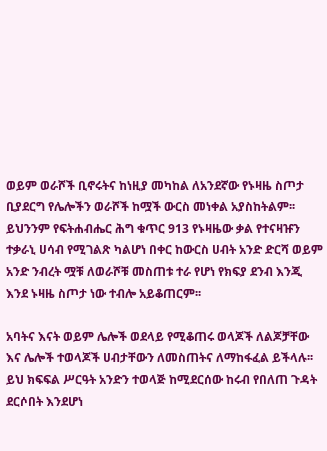ወይም ወራሾች ቢኖሩትና ከነዚያ መካከል ለአንደኛው የኑዛዜ ስጦታ ቢያደርግ የሌሎችን ወራሾች ከሟች ውርስ መነቀል አያስከትልም፡፡ ይህንንም የፍትሐብሔር ሕግ ቁጥር 913 የኑዛዜው ቃል የተናዛዡን ተቃራኒ ሀሳብ የሚገልጽ ካልሆነ በቀር ከውርስ ሀብት አንድ ድርሻ ወይም አንድ ንብረት ሟቹ ለወራሾቹ መስጠቱ ተራ የሆነ የክፍያ ደንብ እንጂ እንደ ኑዛዜ ስጦታ ነው ተብሎ አይቆጠርም፡፡

አባትና እናት ወይም ሌሎች ወደላይ የሚቆጠሩ ወላጆች ለልጆቻቸው እና ሌሎች ተወላጆች ሀብታቸውን ለመስጠትና ለማከፋፈል ይችላሉ፡፡ ይህ ክፍፍል ሥርዓት አንድን ተወላጅ ከሚደርሰው ከሩብ የበለጠ ጉዳት ደርሶበት እንደሆነ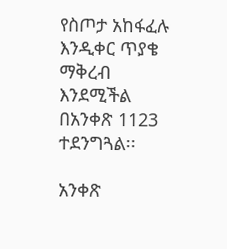የስጦታ አከፋፈሉ እንዲቀር ጥያቄ ማቅረብ እንደሚችል በአንቀጽ 1123 ተደንግጓል፡፡

አንቀጽ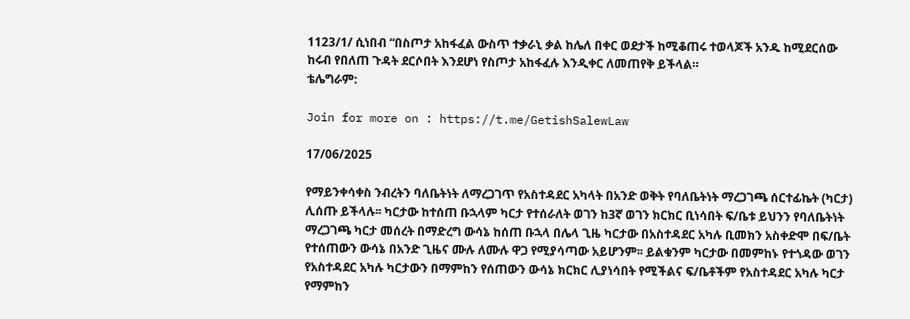1123/1/ ሲነበብ “በስጦታ አከፋፈል ውስጥ ተቃራኒ ቃል ከሌለ በቀር ወደታች ከሚቆጠሩ ተወላጆች አንዱ ከሚደርሰው ከሩብ የበለጠ ጉዳት ደርሶበት እንደሆነ የስጦታ አከፋፈሉ እንዲቀር ለመጠየቅ ይችላል።
ቴሌግራም:

Join for more on : https://t.me/GetishSalewLaw

17/06/2025

የማይንቀሳቀስ ንብረትን ባለቤትነት ለማረጋገጥ የአስተዳደር አካላት በአንድ ወቅት የባለቤትነት ማረጋገጫ ሰርተፊኬት (ካርታ) ሊሰጡ ይችላሉ፡፡ ካርታው ከተሰጠ ቡኋላም ካርታ የተሰራለት ወገን ከ3ኛ ወገን ክርክር ቢነሳበት ፍ/ቤቱ ይህንን የባለቤትነት ማረጋገጫ ካርታ መሰረት በማድረግ ውሳኔ ከሰጠ ቡኋላ በሌላ ጊዜ ካርታው በአስተዳደር አካሉ ቢመክን አስቀድሞ በፍ/ቤት የተሰጠውን ውሳኔ በአንድ ጊዜና ሙሉ ለሙሉ ዋጋ የሚያሳጣው አይሆንም፡፡ ይልቁንም ካርታው በመምከኑ የተጎዳው ወገን የአስተዳደር አካሉ ካርታውን በማምከን የሰጠውን ውሳኔ ክርክር ሊያነሳበት የሚችልና ፍ/ቤቶችም የአስተዳደር አካሉ ካርታ የማምከን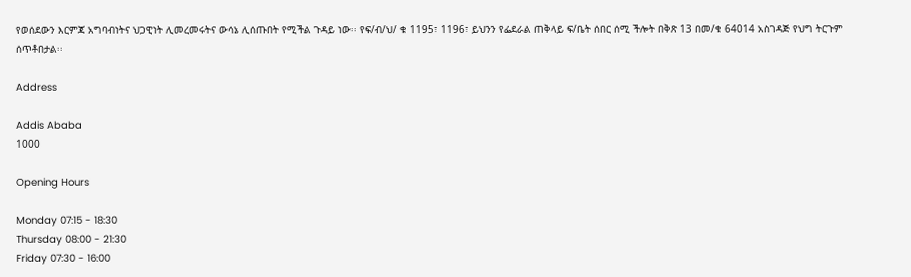የወሰደውን እርምጃ አግባብነትና ህጋዊነት ሊመረመሩትና ውሳኔ ሊሰጡበት የሚችል ጉዳይ ነው፡፡ የፍ/ብ/ህ/ ቁ 1195፣ 1196፣ ይህንን የፌደራል ጠቅላይ ፍ/ቤት ሰበር ሰሚ ችሎት በቅጽ 13 በመ/ቁ 64014 አስገዳጅ የህግ ትርጉም ሰጥቶበታል፡፡

Address

Addis Ababa
1000

Opening Hours

Monday 07:15 - 18:30
Thursday 08:00 - 21:30
Friday 07:30 - 16:00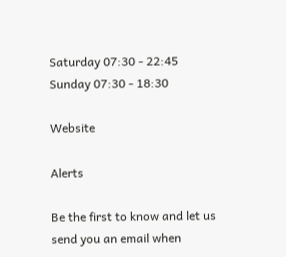Saturday 07:30 - 22:45
Sunday 07:30 - 18:30

Website

Alerts

Be the first to know and let us send you an email when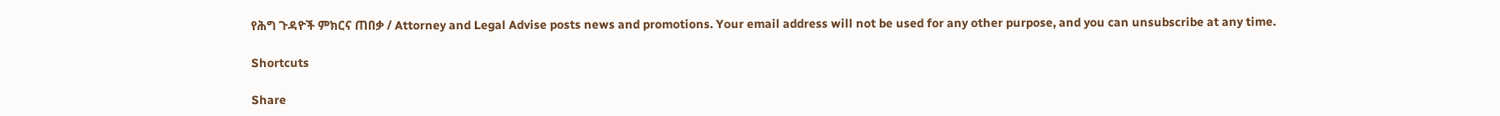የሕግ ጉዳዮች ምክርና ጠበቃ / Attorney and Legal Advise posts news and promotions. Your email address will not be used for any other purpose, and you can unsubscribe at any time.

Shortcuts

Share